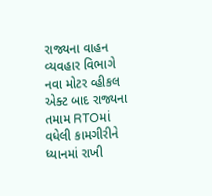રાજ્યના વાહન વ્યવહાર વિભાગે નવા મોટર વ્હીકલ એક્ટ બાદ રાજ્યના તમામ RTOમાં વધેલી કામગીરીને ધ્યાનમાં રાખી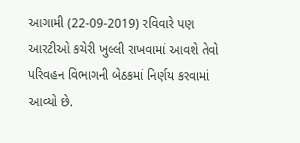આગામી (22-09-2019) રવિવારે પણ આરટીઓ કચેરી ખુલ્લી રાખવામાં આવશે તેવો પરિવહન વિભાગની બેઠકમાં નિર્ણય કરવામાં આવ્યો છે.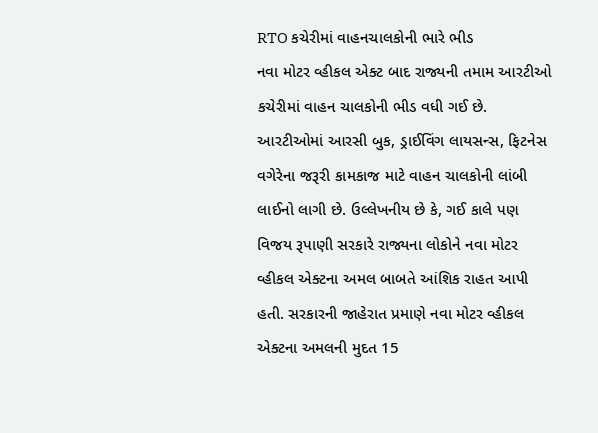RTO કચેરીમાં વાહનચાલકોની ભારે ભીડ
નવા મોટર વ્હીકલ એક્ટ બાદ રાજ્યની તમામ આરટીઓ કચેરીમાં વાહન ચાલકોની ભીડ વધી ગઈ છે. આરટીઓમાં આરસી બુક, ડ્રાઈવિંગ લાયસન્સ, ફિટનેસ વગેરેના જરૂરી કામકાજ માટે વાહન ચાલકોની લાંબી લાઈનો લાગી છે. ઉલ્લેખનીય છે કે, ગઈ કાલે પણ વિજય રૂપાણી સરકારે રાજ્યના લોકોને નવા મોટર વ્હીકલ એક્ટના અમલ બાબતે આંશિક રાહત આપી હતી. સરકારની જાહેરાત પ્રમાણે નવા મોટર વ્હીકલ એક્ટના અમલની મુદત 15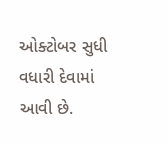ઓક્ટોબર સુધી વધારી દેવામાં આવી છે.